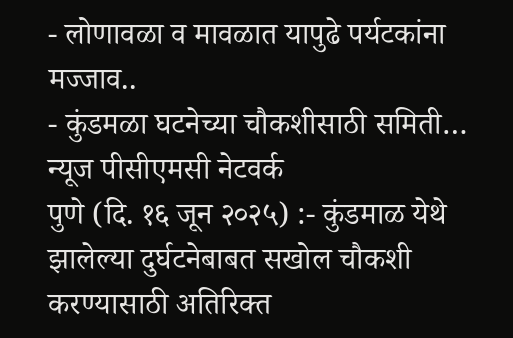- लोणावळा व मावळात यापुढे पर्यटकांना मज्जाव..
- कुंडमळा घटनेच्या चौकशीसाठी समिती…
न्यूज पीसीएमसी नेटवर्क
पुणे (दि. १६ जून २०२५) :- कुंडमाळ येथे झालेल्या दुर्घटनेबाबत सखोल चौकशी करण्यासाठी अतिरिक्त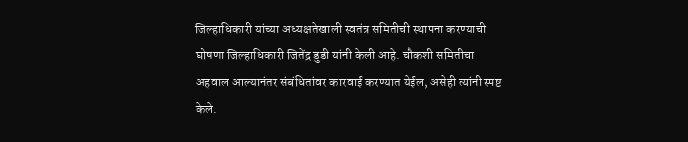जिल्हाधिकारी यांच्या अध्यक्षतेखाली स्वतंत्र समितीची स्थापना करण्याची घोषणा जिल्हाधिकारी जितेंद्र डुडी यांनी केली आहे. चौकशी समितीचा अहवाल आल्यानंतर संबंधितांवर कारवाई करण्यात येईल, असेही त्यांनी स्पष्ट केले.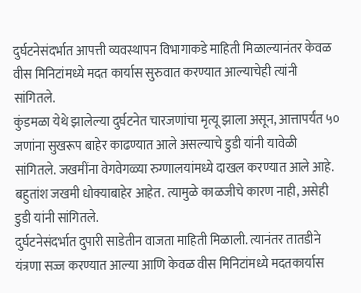दुर्घटनेसंदर्भात आपत्ती व्यवस्थापन विभागाकडे माहिती मिळाल्यानंतर केवळ
वीस मिनिटांमध्ये मदत कार्यास सुरुवात करण्यात आल्याचेही त्यांनी सांगितले.
कुंडमळा येथे झालेल्या दुर्घटनेत चारजणांचा मृत्यू झाला असून, आत्तापर्यंत ५० जणांना सुखरूप बाहेर काढण्यात आले असल्याचे डुडी यांनी यावेळी सांगितले. जखमींना वेगवेगळ्या रुग्णालयांमध्ये दाखल करण्यात आले आहे. बहुतांश जखमी धोक्याबाहेर आहेत. त्यामुळे काळजीचे कारण नाही, असेही डुडी यांनी सांगितले.
दुर्घटनेसंदर्भात दुपारी साडेतीन वाजता माहिती मिळाली. त्यानंतर तातडीने यंत्रणा सज्ज करण्यात आल्या आणि केवळ वीस मिनिटांमध्ये मदतकार्यास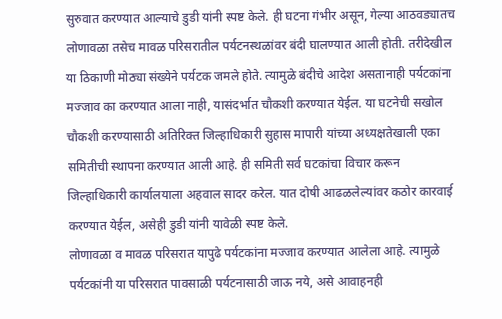सुरुवात करण्यात आल्याचे डुडी यांनी स्पष्ट केले. ही घटना गंभीर असून, गेल्या आठवड्यातच लोणावळा तसेच मावळ परिसरातील पर्यटनस्थळांवर बंदी घालण्यात आली होती. तरीदेखील या ठिकाणी मोठ्या संख्येने पर्यटक जमले होते. त्यामुळे बंदीचे आदेश असतानाही पर्यटकांना मज्जाव का करण्यात आला नाही, यासंदर्भात चौकशी करण्यात येईल. या घटनेची सखोल चौकशी करण्यासाठी अतिरिक्त जिल्हाधिकारी सुहास मापारी यांच्या अध्यक्षतेखाली एका समितीची स्थापना करण्यात आली आहे. ही समिती सर्व घटकांचा विचार करून जिल्हाधिकारी कार्यालयाला अहवाल सादर करेल. यात दोषी आढळलेल्यांवर कठोर कारवाई करण्यात येईल, असेही डुडी यांनी यावेळी स्पष्ट केले.
लोणावळा व मावळ परिसरात यापुढे पर्यटकांना मज्जाव करण्यात आलेला आहे. त्यामुळे पर्यटकांनी या परिसरात पावसाळी पर्यटनासाठी जाऊ नये, असे आवाहनही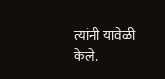त्यांनी यावेळी केले.